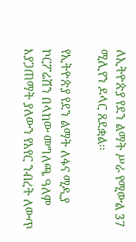ለኢትዮጵያ የደን ልማት ሥራ የሚውል 37 ሚሊየን ዶላር ጸደቋል፡፡

የኢትዮጵያ የደን ልማት ለፋና ሚዲያ ኮርፖሬሽን በላከው መግለጫ ዓለም እያጋጠማት ያለውን የአየር ንብረት ለውጥ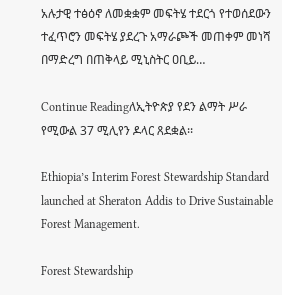አሉታዊ ተፅዕኖ ለመቋቋም መፍትሄ ተደርጎ የተወሰደውን ተፈጥሮን መፍትሄ ያደረጉ አማራጮች መጠቀም መነሻ በማድረግ በጠቅላይ ሚኒስትር ዐቢይ…

Continue Readingለኢትዮጵያ የደን ልማት ሥራ የሚውል 37 ሚሊየን ዶላር ጸደቋል፡፡

Ethiopia’s Interim Forest Stewardship Standard launched at Sheraton Addis to Drive Sustainable Forest Management.

Forest Stewardship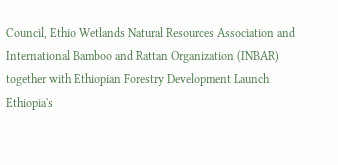Council, Ethio Wetlands Natural Resources Association and International Bamboo and Rattan Organization (INBAR) together with Ethiopian Forestry Development Launch Ethiopia's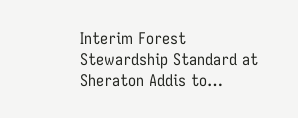Interim Forest Stewardship Standard at Sheraton Addis to…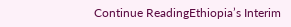Continue ReadingEthiopia’s Interim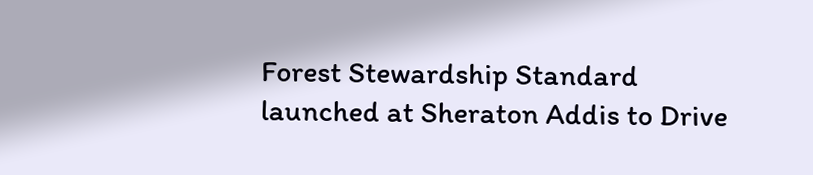Forest Stewardship Standard launched at Sheraton Addis to Drive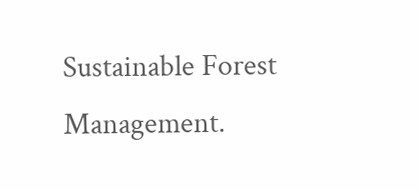Sustainable Forest Management.